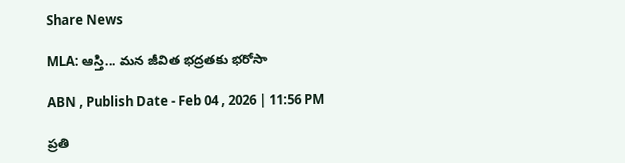Share News

MLA: ఆస్తి... మన జీవిత భద్రతకు భరోసా

ABN , Publish Date - Feb 04 , 2026 | 11:56 PM

ప్రతి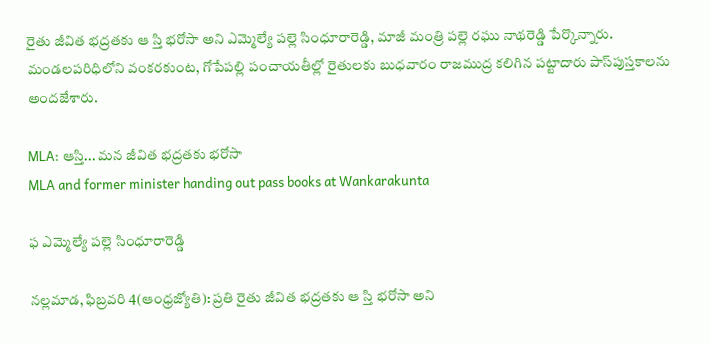రైతు జీవిత భద్రతకు ఆ స్తి భరోసా అని ఎమ్మెల్యే పల్లె సింధూరారెడ్డి, మాజీ మంత్రి పల్లె రఘు నాథరెడ్డి పేర్కొన్నారు. మండలపరిధిలోని వంకరకుంట, గోపేపల్లి పంచాయతీల్లో రైతులకు బుధవారం రాజముద్ర కలిగిన పట్టాదారు పాస్‌పుస్తకాలను అందజేశారు.

MLA: ఆస్తి... మన జీవిత భద్రతకు భరోసా
MLA and former minister handing out pass books at Wankarakunta

ఫ ఎమ్మెల్యే పల్లె సింధూరారెడ్డి

నల్లమాడ, ఫిబ్రవరి 4(ఆంధ్రజ్యోతి): ప్రతి రైతు జీవిత భద్రతకు ఆ స్తి భరోసా అని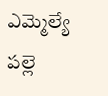ఎమ్మెల్యే పల్లె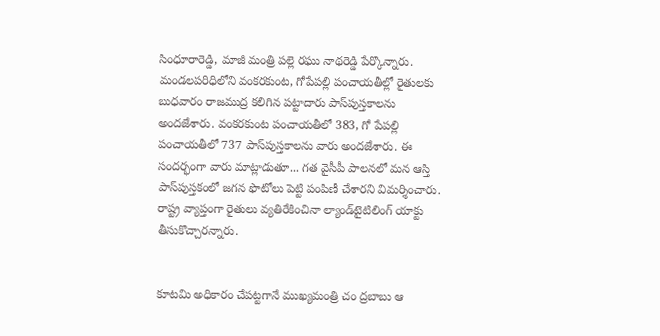సింధూరారెడ్డి, మాజీ మంత్రి పల్లె రఘు నాథరెడ్డి పేర్కొన్నారు. మండలపరిధిలోని వంకరకుంట, గోపేపల్లి పంచాయతీల్లో రైతులకు బుధవారం రాజముద్ర కలిగిన పట్టాదారు పాస్‌పుస్తకాలను అందజేశారు. వంకరకుంట పంచాయతీలో 383, గో పేపల్లి పంచాయతీలో 737 పాస్‌పుస్తకాలను వారు అందజేశారు. ఈ సందర్భంగా వారు మాట్లాడుతూ... గత వైసీపీ పాలనలో మన ఆస్తి పాస్‌పుస్తకంలో జగన ఫొటోలు పెట్టి పంపిణీ చేశారని విమర్శించారు. రాష్ట్ర వ్యాప్తంగా రైతులు వ్యతిరేకించినా ల్యాండ్‌టైటిలింగ్‌ యాక్టు తీసుకొచ్చారన్నారు.


కూటమి అధికారం చేపట్టగానే ముఖ్యమంత్రి చం ద్రబాబు ఆ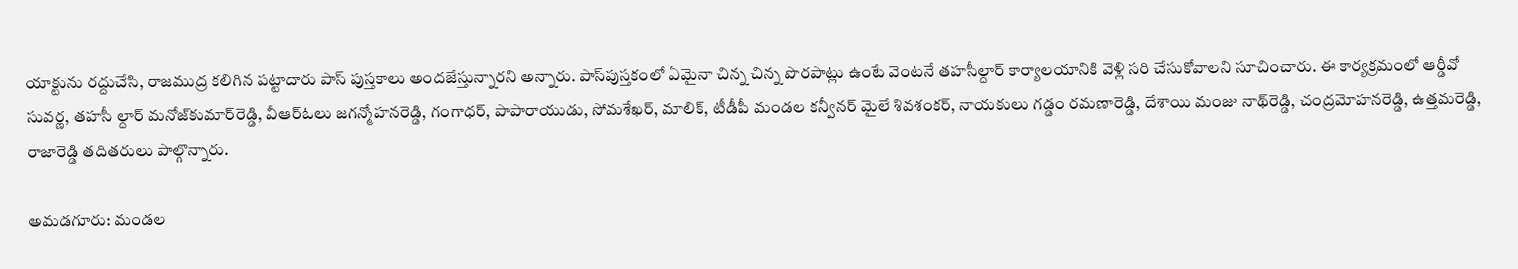యాక్టును రద్దుచేసి, రాజముద్ర కలిగిన పట్టాదారు పాస్‌ పుస్తకాలు అందజేస్తున్నారని అన్నారు. పాస్‌పుస్తకంలో ఏమైనా చిన్న చిన్న పొరపాట్లు ఉంటే వెంటనే తహసీల్దార్‌ కార్యాలయానికి వెళ్లి సరి చేసుకోవాలని సూచించారు. ఈ కార్యక్రమంలో ఆర్డీవో సువర్ణ, తహసీ ల్దార్‌ మనోజ్‌కుమార్‌రెడ్డి, వీఆర్‌ఓలు జగన్మోహనరెడ్డి, గంగాధర్‌, పాపారాయుడు, సోమశేఖర్‌, మాలిక్‌, టీడీపీ మండల కన్వీనర్‌ మైలే శివశంకర్‌, నాయకులు గడ్డం రమణారెడ్డి, దేశాయి మంజు నాథ్‌రెడ్డి, చంద్రమోహనరెడ్డి, ఉత్తమరెడ్డి, రాజారెడ్డి తదితరులు పాల్గొన్నారు.

అమడగూరు: మండల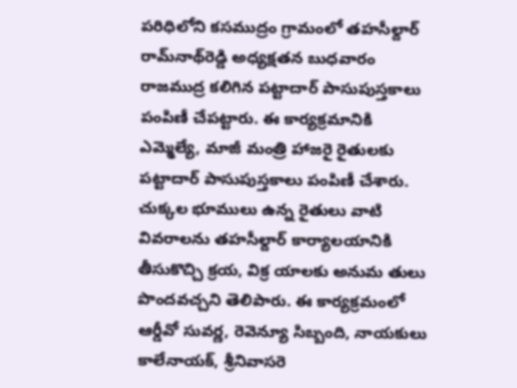పరిధిలోని కసముద్రం గ్రామంలో తహసీల్దార్‌ రామ్‌నాథ్‌రెడ్డి అధ్యక్షతన బుధవారం రాజముద్ర కలిగిన పట్టాదార్‌ పాసుపుస్తకాలు పంపిణీ చేపట్టారు. ఈ కార్యక్రమానికి ఎమ్మెల్యే, మాజీ మంత్రి హాజరై రైతులకు పట్టాదార్‌ పాసుపుస్తకాలు పంపిణీ చేశారు. చుక్కల భూములు ఉన్న రైతులు వాటి వివరాలను తహసీల్దార్‌ కార్యాలయానికి తీసుకొచ్చి క్రయ, విక్ర యాలకు అనుమ తులు పొందవచ్చని తెలిపారు. ఈ కార్యక్రమంలో ఆర్డీవో సువర్ణ, రెవెన్యూ సిబ్బంది, నాయకులు కాలేనాయక్‌, శ్రీనివాసరె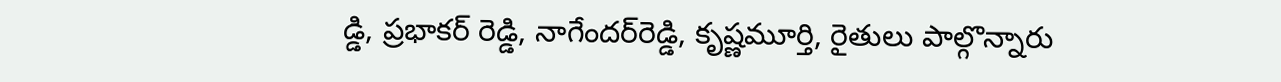డ్డి, ప్రభాకర్‌ రెడ్డి, నాగేందర్‌రెడ్డి, కృష్ణమూర్తి, రైతులు పాల్గొన్నారు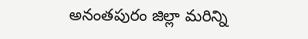అనంతపురం జిల్లా మరిన్ని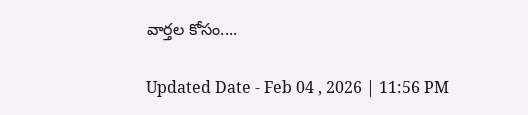వార్తల కోసం....

Updated Date - Feb 04 , 2026 | 11:56 PM